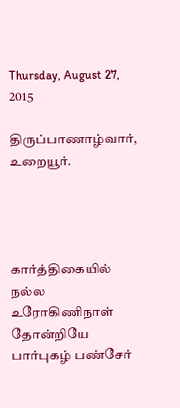Thursday, August 27, 2015

திருப்பாணாழ்வார், உறையூர்.




கார்த்திகையில் நல்ல உரோகிணிநாள் தோன்றியே
பார்புகழ் பண்சேர்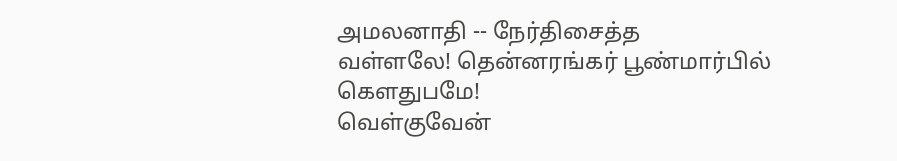அமலனாதி -- நேர்திசைத்த
வள்ளலே! தென்னரங்கர் பூண்மார்பில் கௌதுபமே!
வெள்குவேன்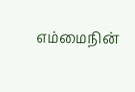எம்மைநின்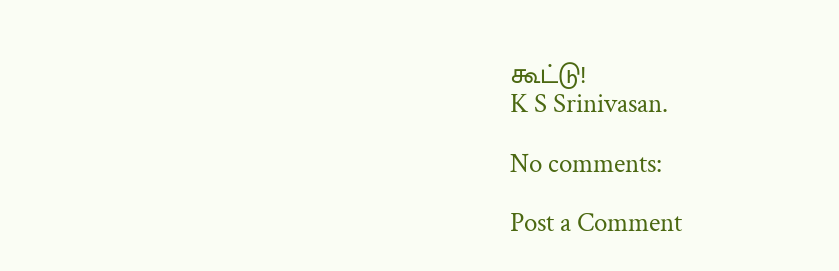கூட்டு!
K S Srinivasan.

No comments:

Post a Comment